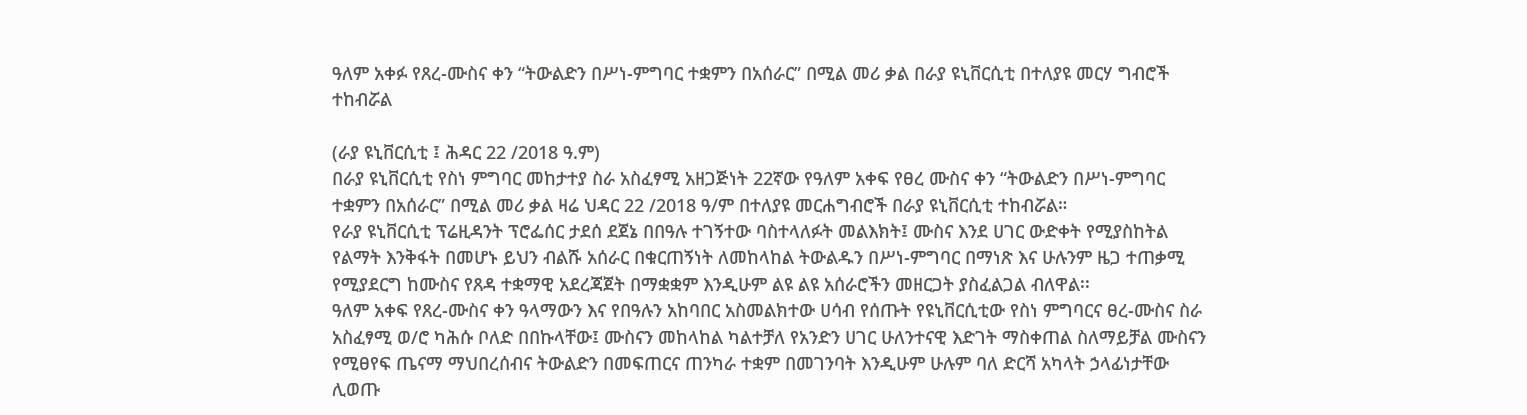ዓለም አቀፉ የጸረ-ሙስና ቀን “ትውልድን በሥነ-ምግባር ተቋምን በአሰራር” በሚል መሪ ቃል በራያ ዩኒቨርሲቲ በተለያዩ መርሃ ግብሮች ተከብሯል

(ራያ ዩኒቨርሲቲ ፤ ሕዳር 22 /2018 ዓ.ም)
በራያ ዩኒቨርሲቲ የስነ ምግባር መከታተያ ስራ አስፈፃሚ አዘጋጅነት 22ኛው የዓለም አቀፍ የፀረ ሙስና ቀን “ትውልድን በሥነ-ምግባር ተቋምን በአሰራር” በሚል መሪ ቃል ዛሬ ህዳር 22 /2018 ዓ/ም በተለያዩ መርሐግብሮች በራያ ዩኒቨርሲቲ ተከብሯል።
የራያ ዩኒቨርሲቲ ፕሬዚዳንት ፕሮፌሰር ታደሰ ደጀኔ በበዓሉ ተገኝተው ባስተላለፉት መልእክት፤ ሙስና እንደ ሀገር ውድቀት የሚያስከትል የልማት እንቅፋት በመሆኑ ይህን ብልሹ አሰራር በቁርጠኝነት ለመከላከል ትውልዱን በሥነ-ምግባር በማነጽ እና ሁሉንም ዜጋ ተጠቃሚ የሚያደርግ ከሙስና የጸዳ ተቋማዊ አደረጃጀት በማቋቋም እንዲሁም ልዩ ልዩ አሰራሮችን መዘርጋት ያስፈልጋል ብለዋል፡፡
ዓለም አቀፍ የጸረ-ሙስና ቀን ዓላማውን እና የበዓሉን አከባበር አስመልክተው ሀሳብ የሰጡት የዩኒቨርሲቲው የስነ ምግባርና ፀረ-ሙስና ስራ አስፈፃሚ ወ/ሮ ካሕሱ ቦለድ በበኩላቸው፤ ሙስናን መከላከል ካልተቻለ የአንድን ሀገር ሁለንተናዊ እድገት ማስቀጠል ስለማይቻል ሙስናን የሚፀየፍ ጤናማ ማህበረሰብና ትውልድን በመፍጠርና ጠንካራ ተቋም በመገንባት እንዲሁም ሁሉም ባለ ድርሻ አካላት ኃላፊነታቸው ሊወጡ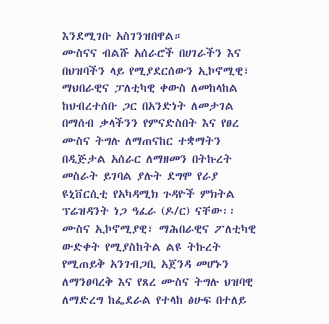እንደሚገቡ አስገንዝበዋል።
ሙስናና ብልሹ አሰራሮች በሀገራችን እና በህዝባችን ላይ የሚያደርሰውን ኢኮኖሚዊ፣ ማህበራዊና ፓለቲካዊ ቀውስ ለመከላከል ከህብረተሰቡ ጋር በአንድነት ለመታገል በማሰብ ቃላችንን የምናድስበት እና የፀረ ሙስና ትግሉ ለማጠናከር ተቋማትን በዲጅታል አሰራር ለማዘመን በትኩረት መስራት ይገባል ያሉት ደግሞ የራያ ዩኒቨርሲቲ የአካዳሚክ ጉዳዮች ምክትል ፕሬዝዳንት ነጋ ዓፈራ (ዶ/ር) ናቸው፡፡
ሙስና ኢኮኖሚያዊ፣ ማሕበራዊና ፖለቲካዊ ውድቀት የሚያስከትል ልዩ ትኩረት የሚጠይቅ አንገብጋቢ አጀንዳ መሆኑን ለማንፀባረቅ እና የጸረ ሙስና ትግሉ ህዝባዊ ለማድረግ ከፌደራል የተላከ ፅሁፍ በተለይ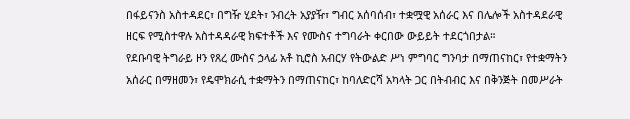በፋይናንስ አስተዳደር፣ በግዥ ሂደት፣ ንብረት አያያዥ፣ ግብር አሰባሰብ፣ ተቋሟዊ አሰራር እና በሌሎች አስተዳደራዊ ዘርፍ የሚስተዋሉ አስተዳዳራዊ ክፍተቶች እና የሙስና ተግባራት ቀርበው ውይይት ተደርጎበታል።
የደቡባዊ ትግራይ ዞን የጸረ ሙስና ኃላፊ አቶ ኪሮስ አብርሃ የትውልድ ሥነ ምግባር ግንባታ በማጠናከር፣ የተቋማትን አሰራር በማዘመን፣ የዴሞክራሲ ተቋማትን በማጠናከር፣ ከባለድርሻ አካላት ጋር በትብብር እና በቅንጅት በመሥራት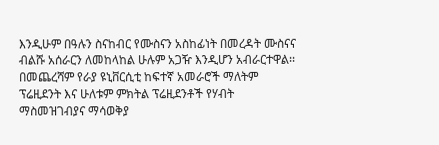እንዲሁም በዓሉን ስናከብር የሙስናን አስከፊነት በመረዳት ሙስናና ብልሹ አሰራርን ለመከላከል ሁሉም አጋዥ እንዲሆን አብራርተዋል፡፡
በመጨረሻም የራያ ዩኒቨርሲቲ ከፍተኛ አመራሮች ማለትም ፕሬዚደንት እና ሁለቱም ምክትል ፕሬዚደንቶች የሃብት ማስመዝገብያና ማሳወቅያ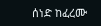ሰነድ ከፈረሙ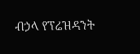ብኃላ የፕሬዝዳንት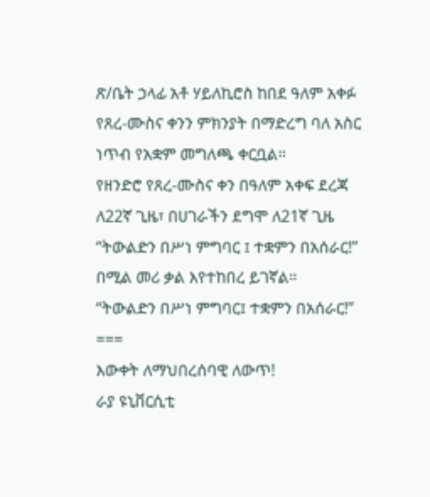ጽ/ቤት ኃላፊ አቶ ሃይለኪሮስ ከበደ ዓለም አቀፉ የጸረ-ሙስና ቀንን ምክንያት በማድረግ ባለ አስር ነጥብ የአቋም መግለጫ ቀርቧል።
የዘንድሮ የጸረ-ሙስና ቀን በዓለም አቀፍ ደረጃ ለ22ኛ ጊዜ፣ በሀገራችን ደግሞ ለ21ኛ ጊዜ “ትውልድን በሥነ ምግባር ፤ ተቋምን በአሰራር!” በሚል መሪ ቃል እየተከበረ ይገኛል።
“ትውልድን በሥነ ምግባር፤ ተቋምን በአሰራር!”
===
እውቀት ለማህበረሰባዊ ለውጥ!
ራያ ዩኒቨርሲቲ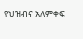የህዝብና አለምቀፍ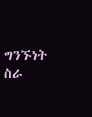ግንኙነት ስራ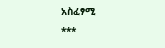አስፈፃሚ
***